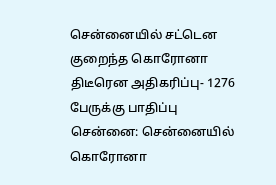சென்னையில் சட்டென குறைந்த கொரோனா திடீரென அதிகரிப்பு- 1276 பேருக்கு பாதிப்பு
சென்னை: சென்னையில் கொரோனா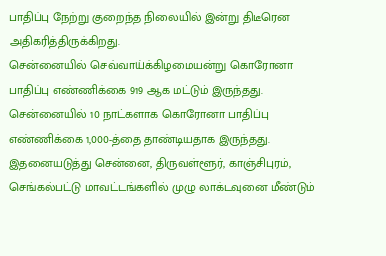பாதிப்பு நேற்று குறைந்த நிலையில் இன்று திடீரென அதிகரித்திருக்கிறது.
சென்னையில் செவ்வாய்க்கிழமையன்று கொரோனா பாதிப்பு எண்ணிக்கை 919 ஆக மட்டும் இருந்தது. சென்னையில் 10 நாட்களாக கொரோனா பாதிப்பு எண்ணிக்கை 1,000-த்தை தாண்டியதாக இருந்தது.
இதனையடுத்து சென்னை, திருவள்ளூர், காஞ்சிபுரம், செங்கல்பட்டு மாவட்டங்களில் முழு லாக்டவுனை மீண்டும்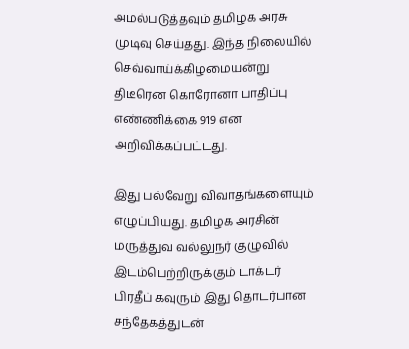அமல்படுத்தவும் தமிழக அரசு முடிவு செய்தது. இந்த நிலையில் செவ்வாய்க்கிழமையன்று திடீரென கொரோனா பாதிப்பு எண்ணிக்கை 919 என அறிவிக்கப்பட்டது.

இது பல்வேறு விவாதங்களையும் எழுப்பியது. தமிழக அரசின் மருத்துவ வல்லுநர் குழுவில் இடம்பெற்றிருக்கும் டாக்டர் பிரதீப் கவுரும் இது தொடர்பான சந்தேகத்துடன்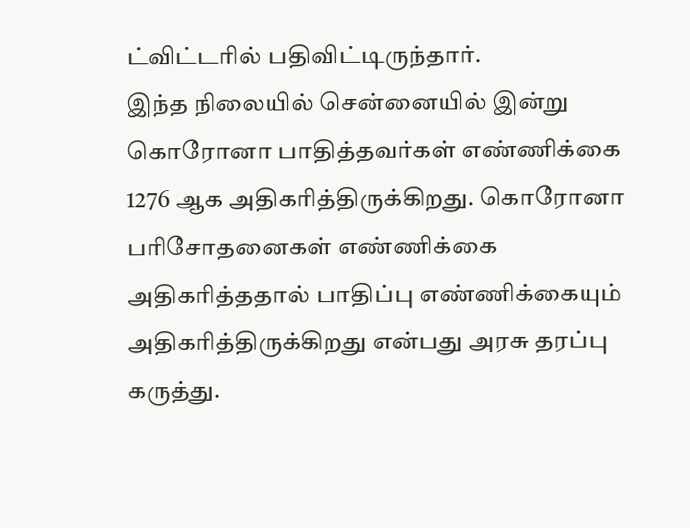ட்விட்டரில் பதிவிட்டிருந்தார்.
இந்த நிலையில் சென்னையில் இன்று கொரோனா பாதித்தவர்கள் எண்ணிக்கை 1276 ஆக அதிகரித்திருக்கிறது. கொரோனா பரிசோதனைகள் எண்ணிக்கை அதிகரித்ததால் பாதிப்பு எண்ணிக்கையும் அதிகரித்திருக்கிறது என்பது அரசு தரப்பு கருத்து.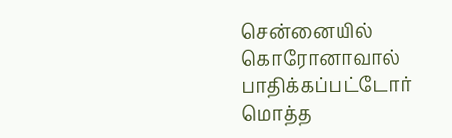சென்னையில் கொரோனாவால் பாதிக்கப்பட்டோர் மொத்த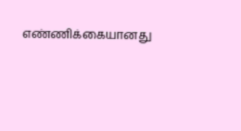எண்ணிக்கையானது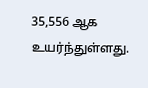35,556 ஆக உயர்ந்துள்ளது.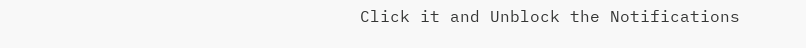Click it and Unblock the Notifications